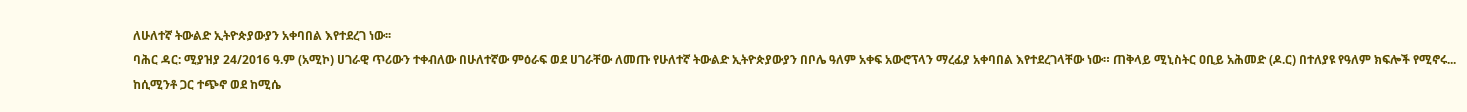ለሁለተኛ ትውልድ ኢትዮጵያውያን አቀባበል እየተደረገ ነው፡፡
ባሕር ዳር: ሚያዝያ 24/2016 ዓ.ም (አሚኮ) ሀገራዊ ጥሪውን ተቀብለው በሁለተኛው ምዕራፍ ወደ ሀገራቸው ለመጡ የሁለተኛ ትውልድ ኢትዮጵያውያን በቦሌ ዓለም አቀፍ አውሮፕላን ማረፊያ አቀባበል እየተደረገላቸው ነው። ጠቅላይ ሚኒስትር ዐቢይ አሕመድ (ዶ.ር) በተለያዩ የዓለም ክፍሎች የሚኖሩ...
ከሲሚንቶ ጋር ተጭኖ ወደ ከሚሴ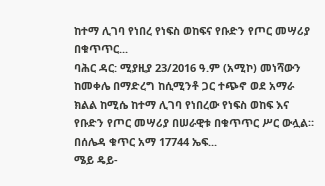ከተማ ሊገባ የነበረ የነፍስ ወከፍና የቡድን የጦር መሣሪያ በቁጥጥር...
ባሕር ዳር: ሚያዚያ 23/2016 ዓ.ም (አሚኮ) መነሻውን ከመቀሌ በማድረግ ከሲሚንቶ ጋር ተጭኖ ወደ አማራ ክልል ከሚሴ ከተማ ሊገባ የነበረው የነፍስ ወከፍ እና የቡድን የጦር መሣሪያ በሠራዊቱ በቁጥጥር ሥር ውሏል።
በሰሌዳ ቁጥር አማ 17744 ኤፍ...
ሜይ ዴይ-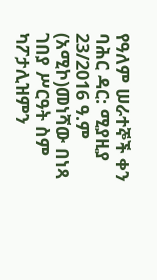የዓለም ሠራተኞች ቀን
ባሕር ዳር: ሚያዚያ 23/2016 ዓ.ም (አሚኮ)መነሻው በነጻ ገበያ ሥርዓት ስም ካፖታሊዝምን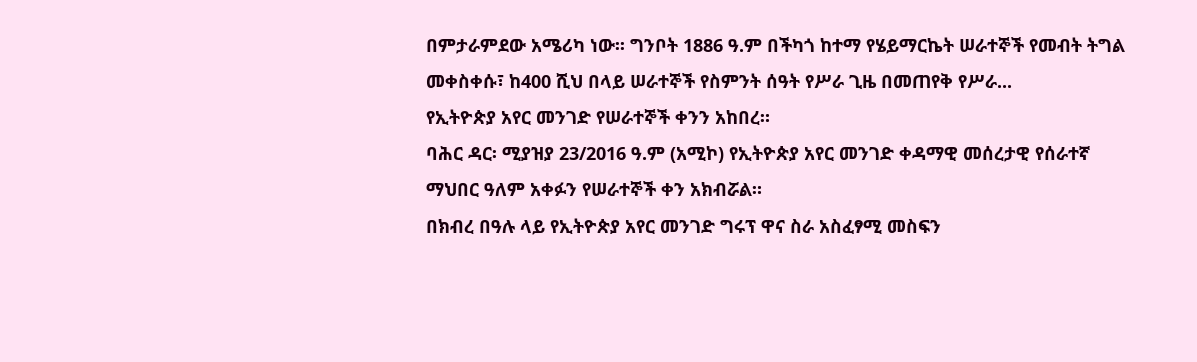በምታራምደው አሜሪካ ነው፡፡ ግንቦት 1886 ዓ.ም በችካጎ ከተማ የሄይማርኬት ሠራተኞች የመብት ትግል መቀስቀሱ፣ ከ400 ሺህ በላይ ሠራተኞች የስምንት ሰዓት የሥራ ጊዜ በመጠየቅ የሥራ...
የኢትዮጵያ አየር መንገድ የሠራተኞች ቀንን አከበረ።
ባሕር ዳር፡ ሚያዝያ 23/2016 ዓ.ም (አሚኮ) የኢትዮጵያ አየር መንገድ ቀዳማዊ መሰረታዊ የሰራተኛ ማህበር ዓለም አቀፉን የሠራተኞች ቀን አክብሯል።
በክብረ በዓሉ ላይ የኢትዮጵያ አየር መንገድ ግሩፕ ዋና ስራ አስፈፃሚ መስፍን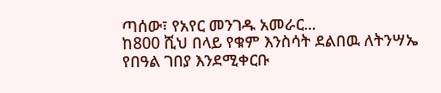ጣሰው፣ የአየር መንገዱ አመራር...
ከ800 ሺህ በላይ የቁም እንስሳት ደልበዉ ለትንሣኤ የበዓል ገበያ እንደሚቀርቡ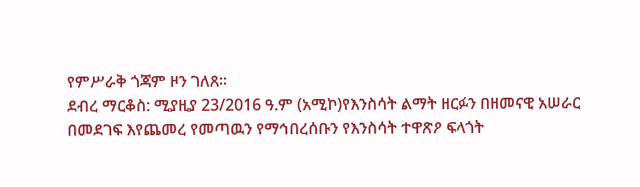የምሥራቅ ጎጃም ዞን ገለጸ።
ደብረ ማርቆስ: ሚያዚያ 23/2016 ዓ.ም (አሚኮ)የእንስሳት ልማት ዘርፉን በዘመናዊ አሠራር በመደገፍ እየጨመረ የመጣዉን የማኅበረሰቡን የእንስሳት ተዋጽዖ ፍላጎት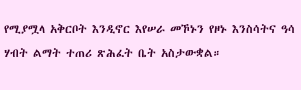የሚያሟላ አቅርቦት እንዲኖር እየሠራ መኾኑን የዞኑ እንስሳትና ዓሳ ሃብት ልማት ተጠሪ ጽሕፈት ቤት አስታውቋል።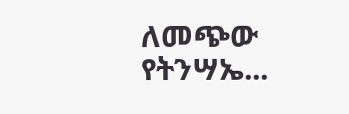ለመጭው የትንሣኤ...